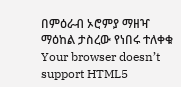በምዕራብ ኦሮምያ ማዘዣ ማዕከል ታስረው የነበሩ ተለቀቁ
Your browser doesn’t support HTML5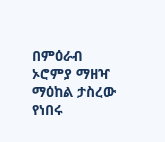በምዕራብ ኦሮምያ ማዘዣ ማዕከል ታስረው የነበሩ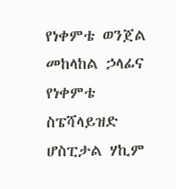የነቀምቴ ወንጀል መከላከል ኃላፊና የነቀምቴ ስፔሻላይዝድ ሆስፒታል ሃኪም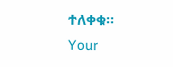ተለቀቁ፡፡
Your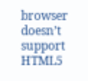browser doesn’t support HTML5